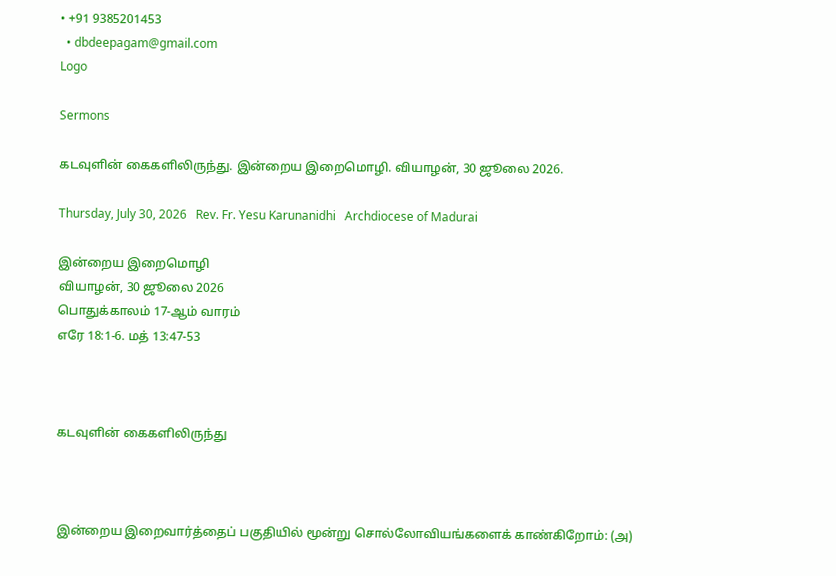• +91 9385201453
  • dbdeepagam@gmail.com
Logo

Sermons

கடவுளின் கைகளிலிருந்து. இன்றைய இறைமொழி. வியாழன், 30 ஜூலை 2026.

Thursday, July 30, 2026   Rev. Fr. Yesu Karunanidhi   Archdiocese of Madurai

இன்றைய இறைமொழி
வியாழன், 30 ஜூலை 2026
பொதுக்காலம் 17-ஆம் வாரம்
எரே 18:1-6. மத் 13:47-53



கடவுளின் கைகளிலிருந்து



இன்றைய இறைவார்த்தைப் பகுதியில் மூன்று சொல்லோவியங்களைக் காண்கிறோம்: (அ)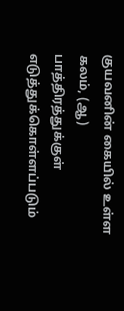குயவனின் கையில் உள்ள கலம், (ஆ) பாத்திரத்துக்குள் எடுத்துக்கொள்ளப்படும்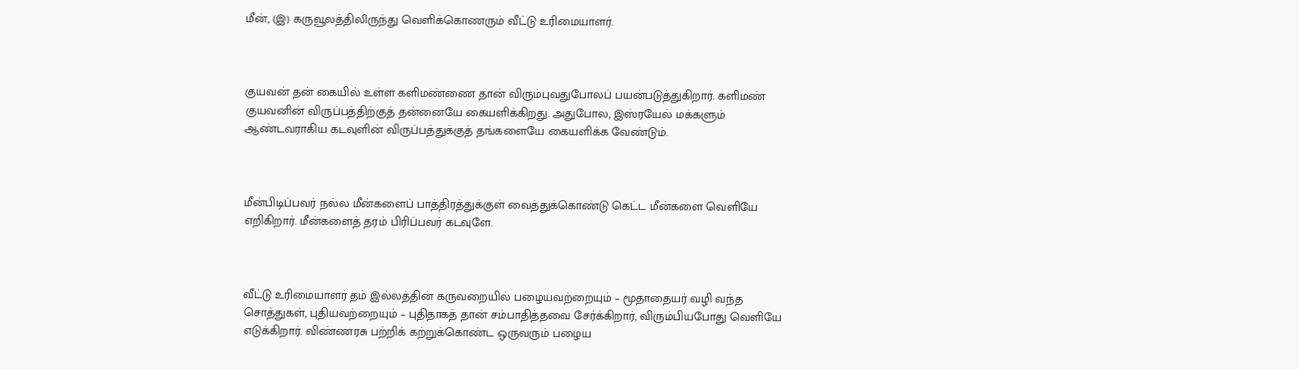மீன், (இ) கருவூலத்திலிருந்து வெளிக்கொணரும் வீட்டு உரிமையாளர்.



குயவன் தன் கையில் உள்ள களிமண்ணை தான் விரும்புவதுபோலப் பயன்படுத்துகிறார். களிமண் குயவனின் விருப்பத்திற்குத் தன்னையே கையளிக்கிறது. அதுபோல, இஸ்ரயேல் மக்களும் ஆண்டவராகிய கடவுளின் விருப்பத்துக்குத் தங்களையே கையளிக்க வேண்டும்.



மீன்பிடிப்பவர் நல்ல மீன்களைப் பாத்திரத்துக்குள் வைத்துக்கொண்டு கெட்ட மீன்களை வெளியே எறிகிறார். மீன்களைத் தரம் பிரிப்பவர் கடவுளே.



வீட்டு உரிமையாளர் தம் இல்லத்தின் கருவறையில் பழையவற்றையும் – மூதாதையர் வழி வந்த சொத்துகள், புதியவற்றையும் – புதிதாகத் தான் சம்பாதித்தவை சேர்க்கிறார், விரும்பியபோது வெளியே எடுக்கிறார். விண்ணரசு பற்றிக் கற்றுக்கொண்ட ஒருவரும் பழைய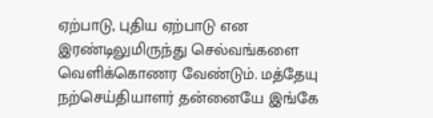ஏற்பாடு, புதிய ஏற்பாடு என இரண்டிலுமிருந்து செல்வங்களை வெளிக்கொணர வேண்டும். மத்தேயு நற்செய்தியாளர் தன்னையே இங்கே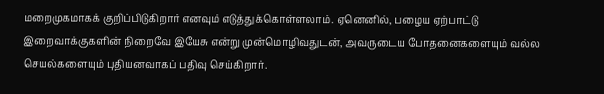மறைமுகமாகக் குறிப்பிடுகிறார் எனவும் எடுத்துக்கொள்ளலாம். ஏனெனில், பழைய ஏற்பாட்டு இறைவாக்குகளின் நிறைவே இயேசு என்று முன்மொழிவதுடன், அவருடைய போதனைகளையும் வல்ல செயல்களையும் புதியனவாகப் பதிவு செய்கிறார்.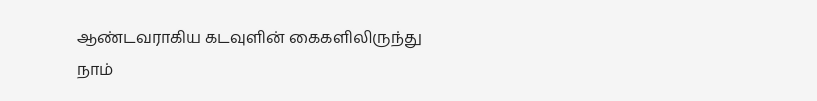ஆண்டவராகிய கடவுளின் கைகளிலிருந்து நாம்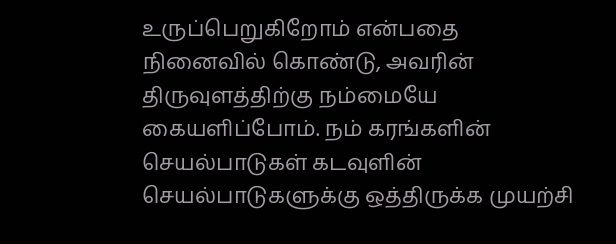உருப்பெறுகிறோம் என்பதை நினைவில் கொண்டு, அவரின் திருவுளத்திற்கு நம்மையே கையளிப்போம். நம் கரங்களின் செயல்பாடுகள் கடவுளின் செயல்பாடுகளுக்கு ஒத்திருக்க முயற்சி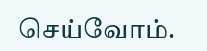செய்வோம்.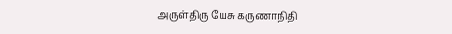அருள்திரு யேசு கருணாநிதி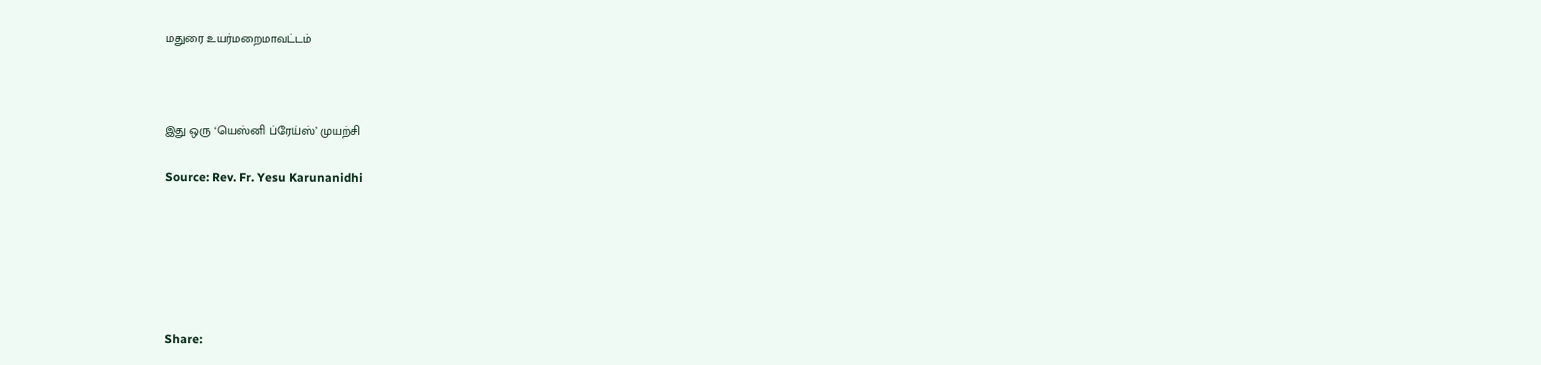மதுரை உயர்மறைமாவட்டம்



இது ஒரு ‘யெஸ்னி ப்ரேய்ஸ்’ முயற்சி

Source: Rev. Fr. Yesu Karunanidhi






Share: